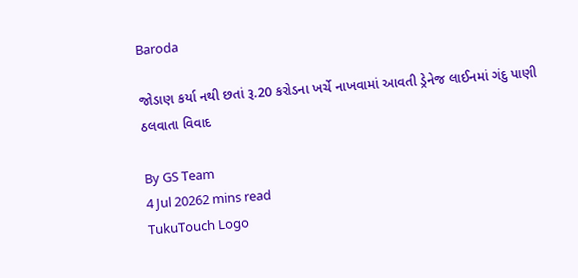Baroda

જોડાણ કર્યા નથી છતાં રૂ.20 કરોડના ખર્ચે નાખવામાં આવતી ડ્રેનેજ લાઈનમાં ગંદુ પાણી ઠલવાતા વિવાદ

By GS Team
4 Jul 20262 mins read
TukuTouch Logo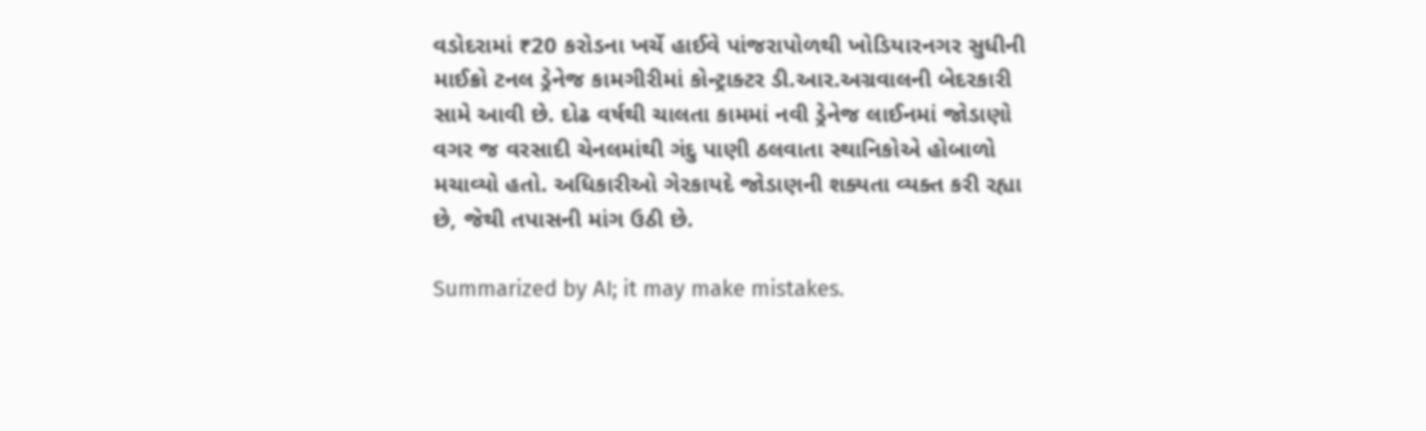વડોદરામાં ₹20 કરોડના ખર્ચે હાઈવે પાંજરાપોળથી ખોડિયારનગર સુધીની માઈક્રો ટનલ ડ્રેનેજ કામગીરીમાં કોન્ટ્રાક્ટર ડી.આર.અગ્રવાલની બેદરકારી સામે આવી છે. દોઢ વર્ષથી ચાલતા કામમાં નવી ડ્રેનેજ લાઈનમાં જોડાણો વગર જ વરસાદી ચેનલમાંથી ગંદુ પાણી ઠલવાતા સ્થાનિકોએ હોબાળો મચાવ્યો હતો. અધિકારીઓ ગેરકાયદે જોડાણની શક્યતા વ્યક્ત કરી રહ્યા છે, જેથી તપાસની માંગ ઉઠી છે.

Summarized by AI; it may make mistakes.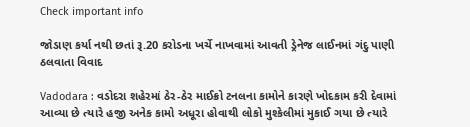Check important info

જોડાણ કર્યા નથી છતાં રૂ.20 કરોડના ખર્ચે નાખવામાં આવતી ડ્રેનેજ લાઈનમાં ગંદુ પાણી ઠલવાતા વિવાદ

Vadodara : વડોદરા શહેરમાં ઠેર-ઠેર માઈક્રો ટનલના કામોને કારણે ખોદકામ કરી દેવામાં આવ્યા છે ત્યારે હજી અનેક કામો અધૂરા હોવાથી લોકો મુશ્કેલીમાં મુકાઈ ગયા છે ત્યારે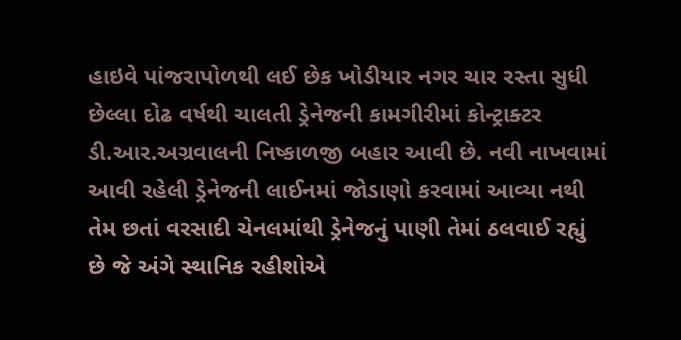હાઇવે પાંજરાપોળથી લઈ છેક ખોડીયાર નગર ચાર રસ્તા સુધી છેલ્લા દોઢ વર્ષથી ચાલતી ડ્રેનેજની કામગીરીમાં કોન્ટ્રાક્ટર ડી.આર.અગ્રવાલની નિષ્કાળજી બહાર આવી છે. નવી નાખવામાં આવી રહેલી ડ્રેનેજની લાઈનમાં જોડાણો કરવામાં આવ્યા નથી તેમ છતાં વરસાદી ચેનલમાંથી ડ્રેનેજનું પાણી તેમાં ઠલવાઈ રહ્યું છે જે અંગે સ્થાનિક રહીશોએ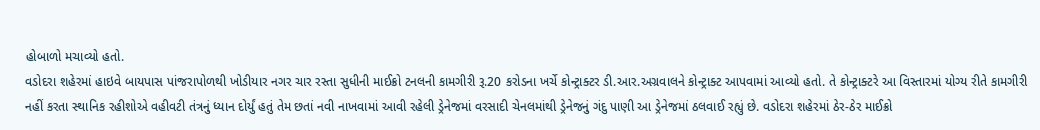હોબાળો મચાવ્યો હતો.
વડોદરા શહેરમાં હાઇવે બાયપાસ પાંજરાપોળથી ખોડીયાર નગર ચાર રસ્તા સુધીની માઈક્રો ટનલની કામગીરી રૂ.20 કરોડના ખર્ચે કોન્ટ્રાક્ટર ડી.આર.અગ્રવાલને કોન્ટ્રાક્ટ આપવામાં આવ્યો હતો. તે કોન્ટ્રાક્ટરે આ વિસ્તારમાં યોગ્ય રીતે કામગીરી નહીં કરતા સ્થાનિક રહીશોએ વહીવટી તંત્રનું ધ્યાન દોર્યું હતું તેમ છતાં નવી નાખવામાં આવી રહેલી ડ્રેનેજમાં વરસાદી ચેનલમાંથી ડ્રેનેજનું ગંદુ પાણી આ ડ્રેનેજમાં ઠલવાઈ રહ્યું છે. વડોદરા શહેરમાં ઠેર-ઠેર માઈક્રો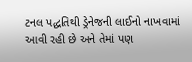ટનલ પદ્ધતિથી ડ્રેનેજની લાઈનો નાખવામાં આવી રહી છે અને તેમાં પણ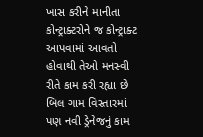ખાસ કરીને માનીતા કોન્ટ્રાક્ટરોને જ કોન્ટ્રાક્ટ આપવામાં આવતો હોવાથી તેઓ મનસ્વી રીતે કામ કરી રહ્યા છે બિલ ગામ વિસ્તારમાં પણ નવી ડ્રેનેજનું કામ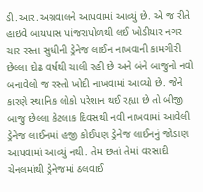ડી.આર.અગ્રવાલને આપવામાં આવ્યું છે. એ જ રીતે હાઇવે બાયપાસ પાંજરાપોળથી લઈ ખોડીયાર નગર ચાર રસ્તા સુધીની ડ્રેનેજ લાઈન નાખવાની કામગીરી છેલ્લા દોઢ વર્ષથી ચાલી રહી છે અને બંને બાજુનો નવો બનાવેલો જ રસ્તો ખોદી નાખવામાં આવ્યો છે. જેને કારણે સ્થાનિક લોકો પરેશાન થઈ રહ્યા છે તો બીજી બાજુ છેલ્લા કેટલાક દિવસથી નવી નાખવામાં આવેલી ડ્રેનેજ લાઈનમાં હજી કોઈપણ ડ્રેનેજ લાઈનનું જોડાણ આપવામાં આવ્યું નથી. તેમ છતાં તેમાં વરસાદી ચેનલમાંથી ડ્રેનેજમાં ઠલવાઈ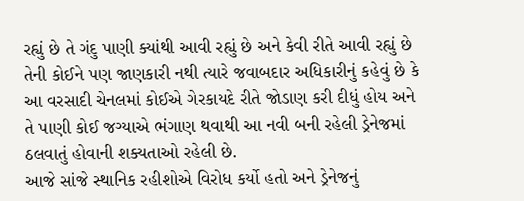રહ્યું છે તે ગંદુ પાણી ક્યાંથી આવી રહ્યું છે અને કેવી રીતે આવી રહ્યું છે તેની કોઈને પણ જાણકારી નથી ત્યારે જવાબદાર અધિકારીનું કહેવું છે કે આ વરસાદી ચેનલમાં કોઈએ ગેરકાયદે રીતે જોડાણ કરી દીધું હોય અને તે પાણી કોઈ જગ્યાએ ભંગાણ થવાથી આ નવી બની રહેલી ડ્રેનેજમાં ઠલવાતું હોવાની શક્યતાઓ રહેલી છે.
આજે સાંજે સ્થાનિક રહીશોએ વિરોધ કર્યો હતો અને ડ્રેનેજનું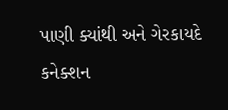પાણી ક્યાંથી અને ગેરકાયદે કનેક્શન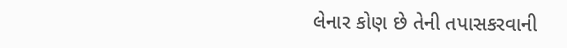લેનાર કોણ છે તેની તપાસકરવાની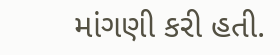માંગણી કરી હતી.